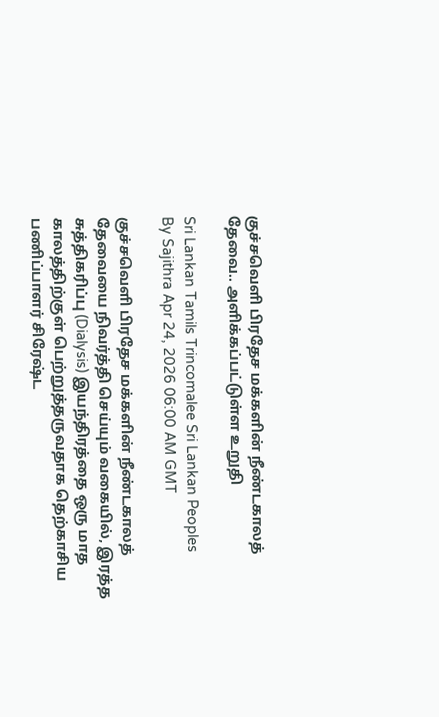குச்சவெளி பிரதேச மக்களின் நீண்டகாலத் தேவை.. அளிக்கப்பட்டுள்ள உறுதி

Sri Lankan Tamils Trincomalee Sri Lankan Peoples
By Sajithra Apr 24, 2026 06:00 AM GMT

குச்சவெளி பிரதேச மக்களின் நீண்டகாலத் தேவையை நிவர்த்தி செய்யும் வகையில், இரத்த சுத்திகரிப்பு (Dialysis) இயந்திரத்தை ஒரு மாத காலத்திற்குள் பெற்றுத்தருவதாக தெற்காசிய பணிப்பாளர் சிரேஷ்ட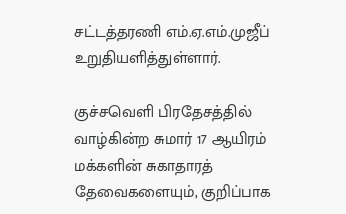சட்டத்தரணி எம்.ஏ.எம்.முஜீப் உறுதியளித்துள்ளார்.

குச்சவெளி பிரதேசத்தில் வாழ்கின்ற சுமார் 17 ஆயிரம் மக்களின் சுகாதாரத் தேவைகளையும், குறிப்பாக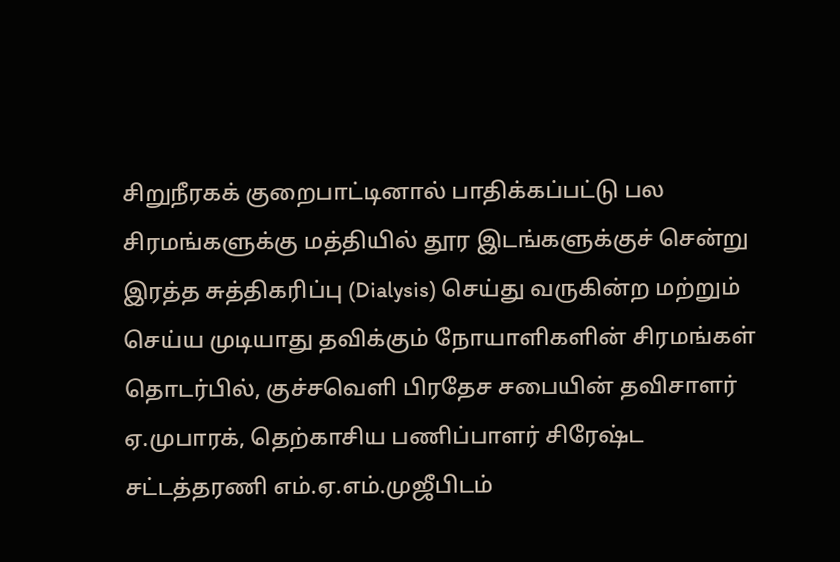சிறுநீரகக் குறைபாட்டினால் பாதிக்கப்பட்டு பல சிரமங்களுக்கு மத்தியில் தூர இடங்களுக்குச் சென்று இரத்த சுத்திகரிப்பு (Dialysis) செய்து வருகின்ற மற்றும் செய்ய முடியாது தவிக்கும் நோயாளிகளின் சிரமங்கள் தொடர்பில், குச்சவெளி பிரதேச சபையின் தவிசாளர் ஏ.முபாரக், தெற்காசிய பணிப்பாளர் சிரேஷ்ட சட்டத்தரணி எம்.ஏ.எம்.முஜீபிடம்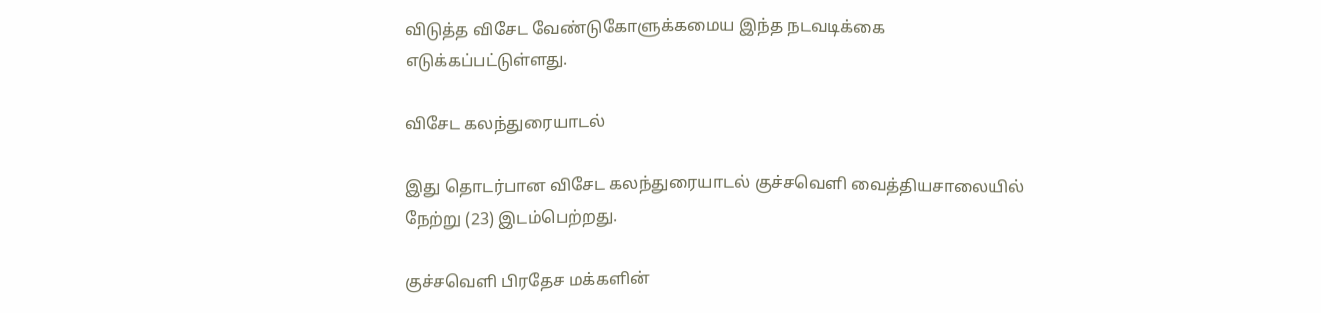விடுத்த விசேட வேண்டுகோளுக்கமைய இந்த நடவடிக்கை எடுக்கப்பட்டுள்ளது.

விசேட கலந்துரையாடல்

இது தொடர்பான விசேட கலந்துரையாடல் குச்சவெளி வைத்தியசாலையில் நேற்று (23) இடம்பெற்றது.

குச்சவெளி பிரதேச மக்களின்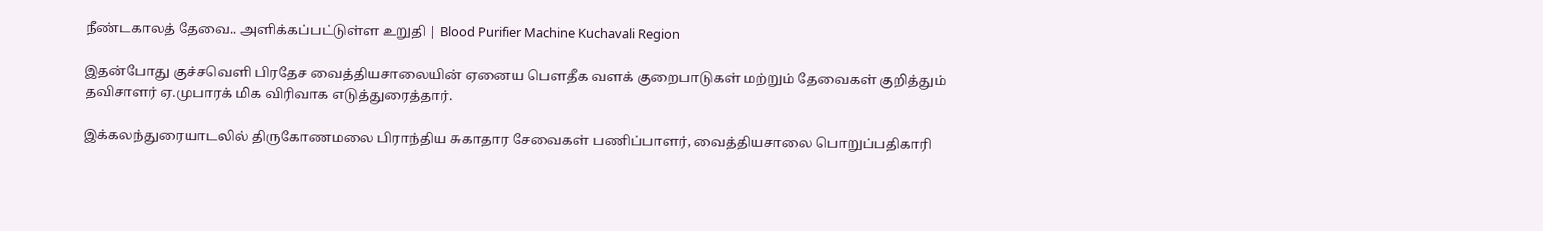நீண்டகாலத் தேவை.. அளிக்கப்பட்டுள்ள உறுதி | Blood Purifier Machine Kuchavali Region

இதன்போது குச்சவெளி பிரதேச வைத்தியசாலையின் ஏனைய பௌதீக வளக் குறைபாடுகள் மற்றும் தேவைகள் குறித்தும் தவிசாளர் ஏ.முபாரக் மிக விரிவாக எடுத்துரைத்தார்.

இக்கலந்துரையாடலில் திருகோணமலை பிராந்திய சுகாதார சேவைகள் பணிப்பாளர், வைத்தியசாலை பொறுப்பதிகாரி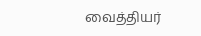வைத்தியர்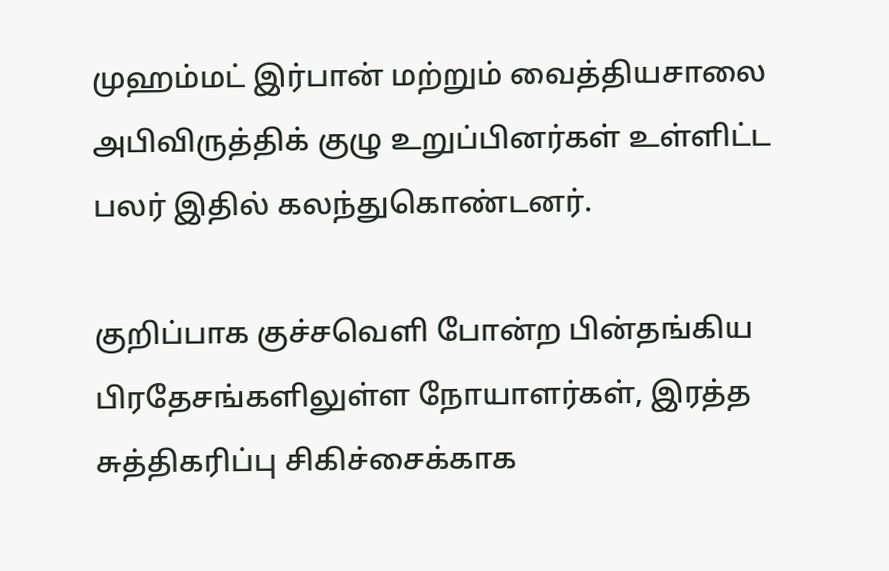முஹம்மட் இர்பான் மற்றும் வைத்தியசாலை அபிவிருத்திக் குழு உறுப்பினர்கள் உள்ளிட்ட பலர் இதில் கலந்துகொண்டனர்.

குறிப்பாக குச்சவெளி போன்ற பின்தங்கிய பிரதேசங்களிலுள்ள நோயாளர்கள், இரத்த சுத்திகரிப்பு சிகிச்சைக்காக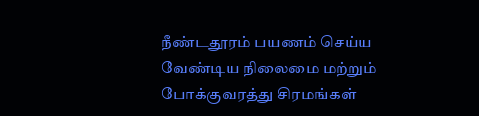நீண்டதூரம் பயணம் செய்ய வேண்டிய நிலைமை மற்றும் போக்குவரத்து சிரமங்கள்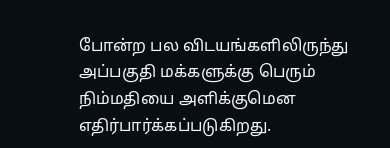போன்ற பல விடயங்களிலிருந்து அப்பகுதி மக்களுக்கு பெரும் நிம்மதியை அளிக்குமென எதிர்பார்க்கப்படுகிறது.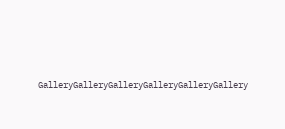GalleryGalleryGalleryGalleryGalleryGallery